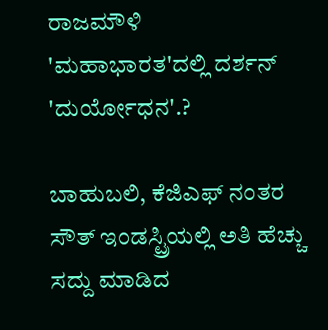ರಾಜಮೌಳಿ 'ಮಹಾಭಾರತ'ದಲ್ಲಿ ದರ್ಶನ್ 'ದುರ್ಯೋಧನ'.?

ಬಾಹುಬಲಿ, ಕೆಜಿಎಫ್ ನಂತರ ಸೌತ್ ಇಂಡಸ್ಟ್ರಿಯಲ್ಲಿ ಅತಿ ಹೆಚ್ಚು ಸದ್ದು ಮಾಡಿದ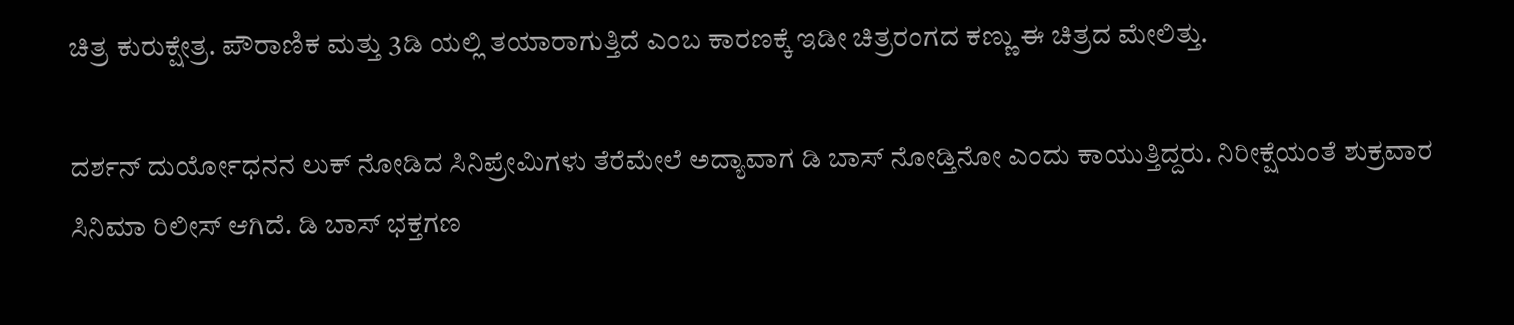ಚಿತ್ರ ಕುರುಕ್ಷೇತ್ರ. ಪೌರಾಣಿಕ ಮತ್ತು 3ಡಿ ಯಲ್ಲಿ ತಯಾರಾಗುತ್ತಿದೆ ಎಂಬ ಕಾರಣಕ್ಕೆ ಇಡೀ ಚಿತ್ರರಂಗದ ಕಣ್ಣು ಈ ಚಿತ್ರದ ಮೇಲಿತ್ತು.

ದರ್ಶನ್ ದುರ್ಯೋಧನನ ಲುಕ್ ನೋಡಿದ ಸಿನಿಪ್ರೇಮಿಗಳು ತೆರೆಮೇಲೆ ಅದ್ಯಾವಾಗ ಡಿ ಬಾಸ್ ನೋಡ್ತಿನೋ ಎಂದು ಕಾಯುತ್ತಿದ್ದರು. ನಿರೀಕ್ಷೆಯಂತೆ ಶುಕ್ರವಾರ ಸಿನಿಮಾ ರಿಲೀಸ್ ಆಗಿದೆ. ಡಿ ಬಾಸ್ ಭಕ್ತಗಣ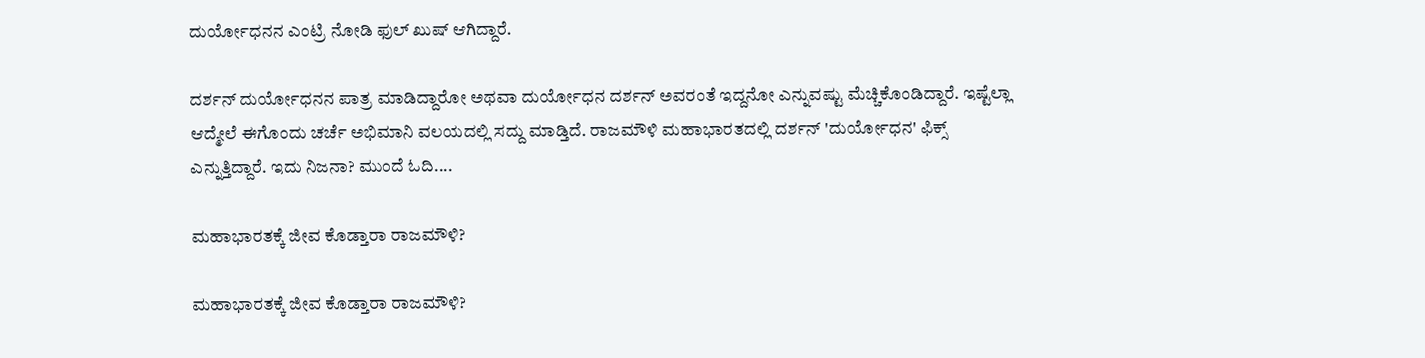ದುರ್ಯೋಧನನ ಎಂಟ್ರಿ ನೋಡಿ ಫುಲ್ ಖುಷ್ ಆಗಿದ್ದಾರೆ.

ದರ್ಶನ್ ದುರ್ಯೋಧನನ ಪಾತ್ರ ಮಾಡಿದ್ದಾರೋ ಅಥವಾ ದುರ್ಯೋಧನ ದರ್ಶನ್ ಅವರಂತೆ ಇದ್ದನೋ ಎನ್ನುವಷ್ಟು ಮೆಚ್ಚಿಕೊಂಡಿದ್ದಾರೆ. ಇಷ್ಟೆಲ್ಲಾ ಆದ್ಮೇಲೆ ಈಗೊಂದು ಚರ್ಚೆ ಅಭಿಮಾನಿ ವಲಯದಲ್ಲಿ ಸದ್ದು ಮಾಡ್ತಿದೆ. ರಾಜಮೌಳಿ ಮಹಾಭಾರತದಲ್ಲಿ ದರ್ಶನ್ 'ದುರ್ಯೋಧನ' ಫಿಕ್ಸ್ ಎನ್ನುತ್ತಿದ್ದಾರೆ. ಇದು ನಿಜನಾ? ಮುಂದೆ ಓದಿ....

ಮಹಾಭಾರತಕ್ಕೆ ಜೀವ ಕೊಡ್ತಾರಾ ರಾಜಮೌಳಿ?

ಮಹಾಭಾರತಕ್ಕೆ ಜೀವ ಕೊಡ್ತಾರಾ ರಾಜಮೌಳಿ?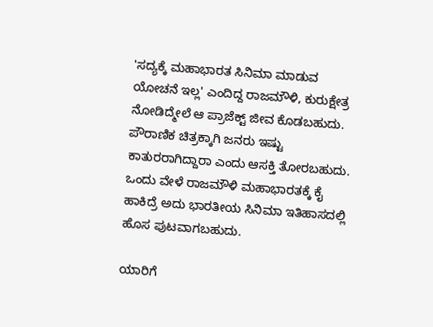'ಸದ್ಯಕ್ಕೆ ಮಹಾಭಾರತ ಸಿನಿಮಾ ಮಾಡುವ ಯೋಚನೆ ಇಲ್ಲ' ಎಂದಿದ್ದ ರಾಜಮೌಳಿ, ಕುರುಕ್ಷೇತ್ರ ನೋಡಿದ್ಮೇಲೆ ಆ ಪ್ರಾಜೆಕ್ಟ್ ಜೀವ ಕೊಡಬಹುದು. ಪೌರಾಣಿಕ ಚಿತ್ರಕ್ಕಾಗಿ ಜನರು ಇಷ್ಟು ಕಾತುರರಾಗಿದ್ದಾರಾ ಎಂದು ಆಸಕ್ತಿ ತೋರಬಹುದು. ಒಂದು ವೇಳೆ ರಾಜಮೌಳಿ ಮಹಾಭಾರತಕ್ಕೆ ಕೈ ಹಾಕಿದ್ರೆ ಅದು ಭಾರತೀಯ ಸಿನಿಮಾ ಇತಿಹಾಸದಲ್ಲಿ ಹೊಸ ಪುಟವಾಗಬಹುದು.

ಯಾರಿಗೆ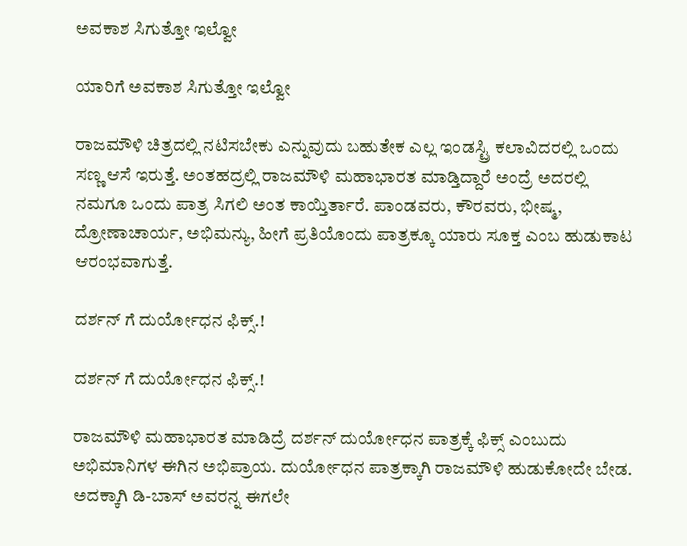ಅವಕಾಶ ಸಿಗುತ್ತೋ ಇಲ್ವೋ

ಯಾರಿಗೆ ಅವಕಾಶ ಸಿಗುತ್ತೋ ಇಲ್ವೋ

ರಾಜಮೌಳಿ ಚಿತ್ರದಲ್ಲಿ ನಟಿಸಬೇಕು ಎನ್ನುವುದು ಬಹುತೇಕ ಎಲ್ಲ ಇಂಡಸ್ಟ್ರಿ ಕಲಾವಿದರಲ್ಲಿ ಒಂದು ಸಣ್ಣ ಆಸೆ ಇರುತ್ತೆ. ಅಂತಹದ್ರಲ್ಲಿ ರಾಜಮೌಳಿ ಮಹಾಭಾರತ ಮಾಡ್ತಿದ್ದಾರೆ ಅಂದ್ರೆ ಅದರಲ್ಲಿ ನಮಗೂ ಒಂದು ಪಾತ್ರ ಸಿಗಲಿ ಅಂತ ಕಾಯ್ತಿರ್ತಾರೆ. ಪಾಂಡವರು, ಕೌರವರು, ಭೀಷ್ಮ, ದ್ರೋಣಾಚಾರ್ಯ, ಅಭಿಮನ್ಯು, ಹೀಗೆ ಪ್ರತಿಯೊಂದು ಪಾತ್ರಕ್ಕೂ ಯಾರು ಸೂಕ್ತ ಎಂಬ ಹುಡುಕಾಟ ಆರಂಭವಾಗುತ್ತೆ.

ದರ್ಶನ್ ಗೆ ದುರ್ಯೋಧನ ಫಿಕ್ಸ್.!

ದರ್ಶನ್ ಗೆ ದುರ್ಯೋಧನ ಫಿಕ್ಸ್.!

ರಾಜಮೌಳಿ ಮಹಾಭಾರತ ಮಾಡಿದ್ರೆ ದರ್ಶನ್ ದುರ್ಯೋಧನ ಪಾತ್ರಕ್ಕೆ ಫಿಕ್ಸ್ ಎಂಬುದು ಅಭಿಮಾನಿಗಳ ಈಗಿನ ಅಭಿಪ್ರಾಯ. ದುರ್ಯೋಧನ ಪಾತ್ರಕ್ಕಾಗಿ ರಾಜಮೌಳಿ ಹುಡುಕೋದೇ ಬೇಡ. ಅದಕ್ಕಾಗಿ ಡಿ-ಬಾಸ್ ಅವರನ್ನ ಈಗಲೇ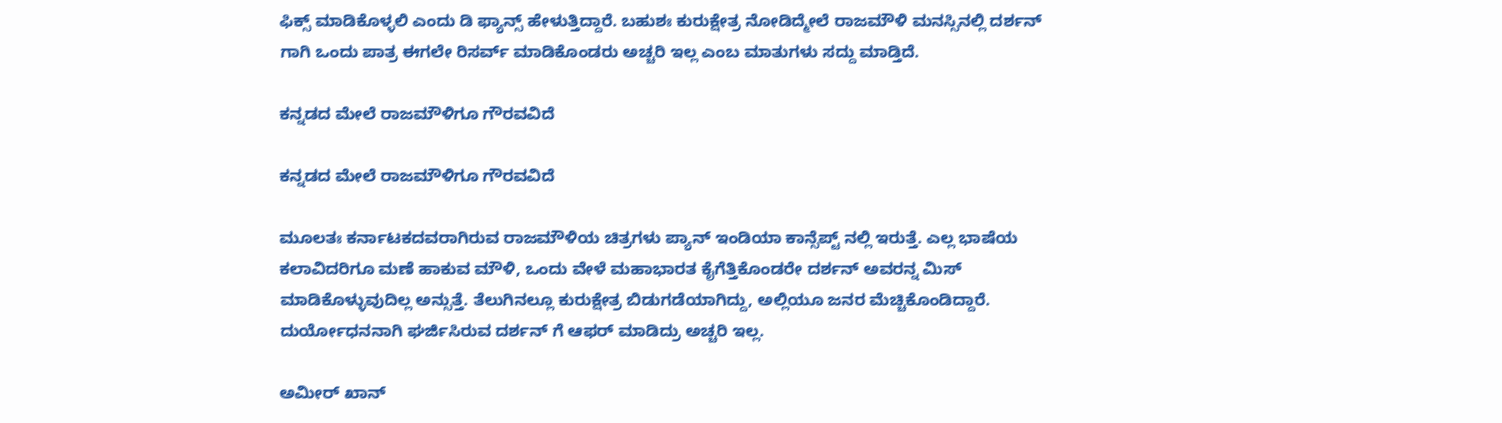ಫಿಕ್ಸ್ ಮಾಡಿಕೊಳ್ಳಲಿ ಎಂದು ಡಿ ಫ್ಯಾನ್ಸ್ ಹೇಳುತ್ತಿದ್ದಾರೆ. ಬಹುಶಃ ಕುರುಕ್ಷೇತ್ರ ನೋಡಿದ್ಮೇಲೆ ರಾಜಮೌಳಿ ಮನಸ್ಸಿನಲ್ಲಿ ದರ್ಶನ್ ಗಾಗಿ ಒಂದು ಪಾತ್ರ ಈಗಲೇ ರಿಸರ್ವ್ ಮಾಡಿಕೊಂಡರು ಅಚ್ಚರಿ ಇಲ್ಲ ಎಂಬ ಮಾತುಗಳು ಸದ್ದು ಮಾಡ್ತಿದೆ.

ಕನ್ನಡದ ಮೇಲೆ ರಾಜಮೌಳಿಗೂ ಗೌರವವಿದೆ

ಕನ್ನಡದ ಮೇಲೆ ರಾಜಮೌಳಿಗೂ ಗೌರವವಿದೆ

ಮೂಲತಃ ಕರ್ನಾಟಕದವರಾಗಿರುವ ರಾಜಮೌಳಿಯ ಚಿತ್ರಗಳು ಪ್ಯಾನ್ ಇಂಡಿಯಾ ಕಾನ್ಸೆಪ್ಟ್ ನಲ್ಲಿ ಇರುತ್ತೆ. ಎಲ್ಲ ಭಾಷೆಯ ಕಲಾವಿದರಿಗೂ ಮಣೆ ಹಾಕುವ ಮೌಳಿ, ಒಂದು ವೇಳೆ ಮಹಾಭಾರತ ಕೈಗೆತ್ತಿಕೊಂಡರೇ ದರ್ಶನ್ ಅವರನ್ನ ಮಿಸ್ ಮಾಡಿಕೊಳ್ಳುವುದಿಲ್ಲ ಅನ್ಸುತ್ತೆ. ತೆಲುಗಿನಲ್ಲೂ ಕುರುಕ್ಷೇತ್ರ ಬಿಡುಗಡೆಯಾಗಿದ್ದು, ಅಲ್ಲಿಯೂ ಜನರ ಮೆಚ್ಚಿಕೊಂಡಿದ್ದಾರೆ. ದುರ್ಯೋಧನನಾಗಿ ಘರ್ಜಿಸಿರುವ ದರ್ಶನ್ ಗೆ ಆಫರ್ ಮಾಡಿದ್ರು ಅಚ್ಚರಿ ಇಲ್ಲ.

ಅಮೀರ್ ಖಾನ್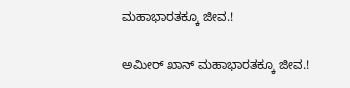ಮಹಾಭಾರತಕ್ಕೂ ಜೀವ.!

ಅಮೀರ್ ಖಾನ್ ಮಹಾಭಾರತಕ್ಕೂ ಜೀವ.!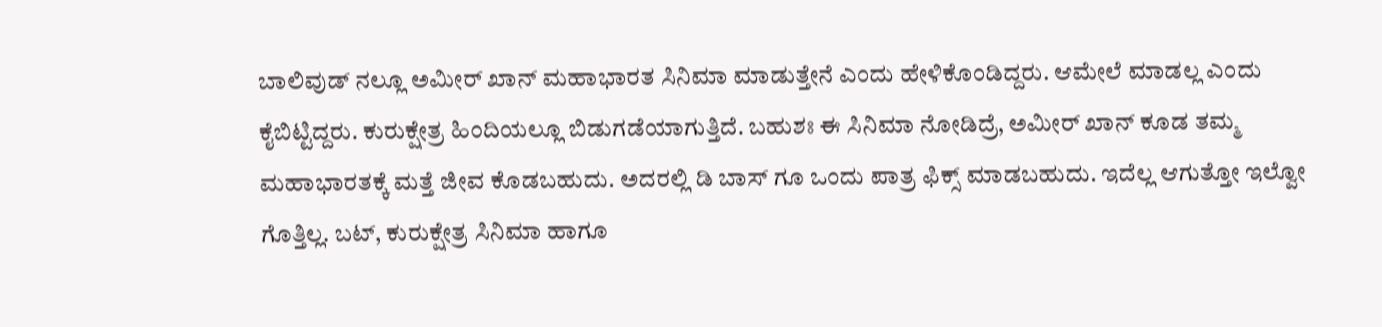ಬಾಲಿವುಡ್ ನಲ್ಲೂ ಅಮೀರ್ ಖಾನ್ ಮಹಾಭಾರತ ಸಿನಿಮಾ ಮಾಡುತ್ತೇನೆ ಎಂದು ಹೇಳಿಕೊಂಡಿದ್ದರು. ಆಮೇಲೆ ಮಾಡಲ್ಲ ಎಂದು ಕೈಬಿಟ್ಟಿದ್ದರು. ಕುರುಕ್ಷೇತ್ರ ಹಿಂದಿಯಲ್ಲೂ ಬಿಡುಗಡೆಯಾಗುತ್ತಿದೆ. ಬಹುಶಃ ಈ ಸಿನಿಮಾ ನೋಡಿದ್ರೆ, ಅಮೀರ್ ಖಾನ್ ಕೂಡ ತಮ್ಮ ಮಹಾಭಾರತಕ್ಕೆ ಮತ್ತೆ ಜೀವ ಕೊಡಬಹುದು. ಅದರಲ್ಲಿ ಡಿ ಬಾಸ್ ಗೂ ಒಂದು ಪಾತ್ರ ಫಿಕ್ಸ್ ಮಾಡಬಹುದು. ಇದೆಲ್ಲ ಆಗುತ್ತೋ ಇಲ್ವೋ ಗೊತ್ತಿಲ್ಲ. ಬಟ್, ಕುರುಕ್ಷೇತ್ರ ಸಿನಿಮಾ ಹಾಗೂ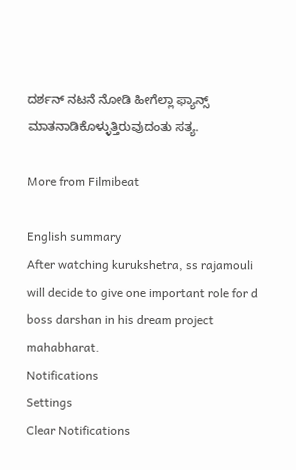ದರ್ಶನ್ ನಟನೆ ನೋಡಿ ಹೀಗೆಲ್ಲಾ ಫ್ಯಾನ್ಸ್ ಮಾತನಾಡಿಕೊಳ್ಳುತ್ತಿರುವುದಂತು ಸತ್ಯ.

More from Filmibeat

English summary
After watching kurukshetra, ss rajamouli will decide to give one important role for d boss darshan in his dream project mahabharat.
Notifications
Settings
Clear Notifications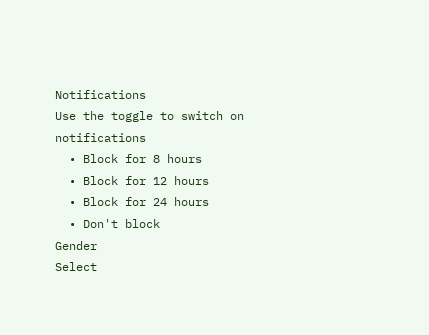Notifications
Use the toggle to switch on notifications
  • Block for 8 hours
  • Block for 12 hours
  • Block for 24 hours
  • Don't block
Gender
Select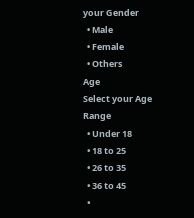your Gender
  • Male
  • Female
  • Others
Age
Select your Age Range
  • Under 18
  • 18 to 25
  • 26 to 35
  • 36 to 45
  •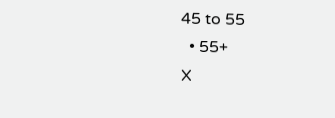45 to 55
  • 55+
X